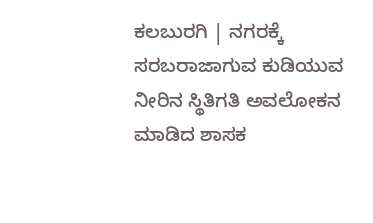ಕಲಬುರಗಿ | ನಗರಕ್ಕೆ ಸರಬರಾಜಾಗುವ ಕುಡಿಯುವ ನೀರಿನ ಸ್ಥಿತಿಗತಿ ಅವಲೋಕನ ಮಾಡಿದ ಶಾಸಕ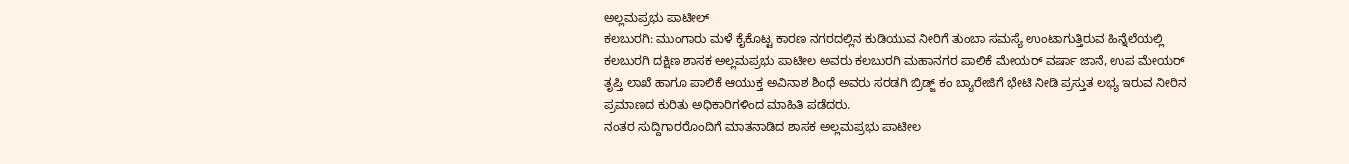ಅಲ್ಲಮಪ್ರಭು ಪಾಟೀಲ್
ಕಲಬುರಗಿ: ಮುಂಗಾರು ಮಳೆ ಕೈಕೊಟ್ಟ ಕಾರಣ ನಗರದಲ್ಲಿನ ಕುಡಿಯುವ ನೀರಿಗೆ ತುಂಬಾ ಸಮಸ್ಯೆ ಉಂಟಾಗುತ್ತಿರುವ ಹಿನ್ನೆಲೆಯಲ್ಲಿ ಕಲಬುರಗಿ ದಕ್ಷಿಣ ಶಾಸಕ ಅಲ್ಲಮಪ್ರಭು ಪಾಟೀಲ ಅವರು ಕಲಬುರಗಿ ಮಹಾನಗರ ಪಾಲಿಕೆ ಮೇಯರ್ ವರ್ಷಾ ಜಾನೆ, ಉಪ ಮೇಯರ್ ತೃಪ್ತಿ ಲಾಖೆ ಹಾಗೂ ಪಾಲಿಕೆ ಆಯುಕ್ತ ಅವಿನಾಶ ಶಿಂಧೆ ಅವರು ಸರಡಗಿ ಬ್ರಿಡ್ಜ್ ಕಂ ಬ್ಯಾರೇಜಿಗೆ ಭೇಟಿ ನೀಡಿ ಪ್ರಸ್ತುತ ಲಭ್ಯ ಇರುವ ನೀರಿನ ಪ್ರಮಾಣದ ಕುರಿತು ಅಧಿಕಾರಿಗಳಿಂದ ಮಾಹಿತಿ ಪಡೆದರು.
ನಂತರ ಸುದ್ದಿಗಾರರೊಂದಿಗೆ ಮಾತನಾಡಿದ ಶಾಸಕ ಅಲ್ಲಮಪ್ರಭು ಪಾಟೀಲ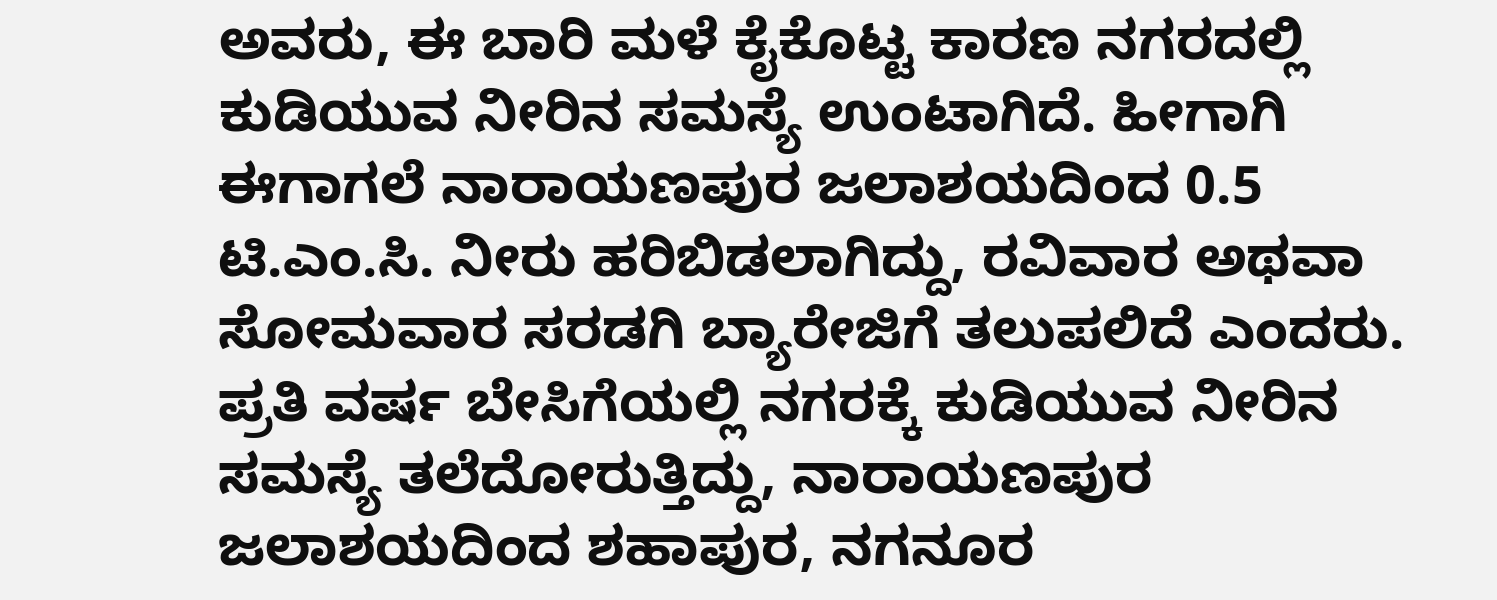ಅವರು, ಈ ಬಾರಿ ಮಳೆ ಕೈಕೊಟ್ಟ ಕಾರಣ ನಗರದಲ್ಲಿ ಕುಡಿಯುವ ನೀರಿನ ಸಮಸ್ಯೆ ಉಂಟಾಗಿದೆ. ಹೀಗಾಗಿ ಈಗಾಗಲೆ ನಾರಾಯಣಪುರ ಜಲಾಶಯದಿಂದ 0.5 ಟಿ.ಎಂ.ಸಿ. ನೀರು ಹರಿಬಿಡಲಾಗಿದ್ದು, ರವಿವಾರ ಅಥವಾ ಸೋಮವಾರ ಸರಡಗಿ ಬ್ಯಾರೇಜಿಗೆ ತಲುಪಲಿದೆ ಎಂದರು.
ಪ್ರತಿ ವರ್ಷ ಬೇಸಿಗೆಯಲ್ಲಿ ನಗರಕ್ಕೆ ಕುಡಿಯುವ ನೀರಿನ ಸಮಸ್ಯೆ ತಲೆದೋರುತ್ತಿದ್ದು, ನಾರಾಯಣಪುರ ಜಲಾಶಯದಿಂದ ಶಹಾಪುರ, ನಗನೂರ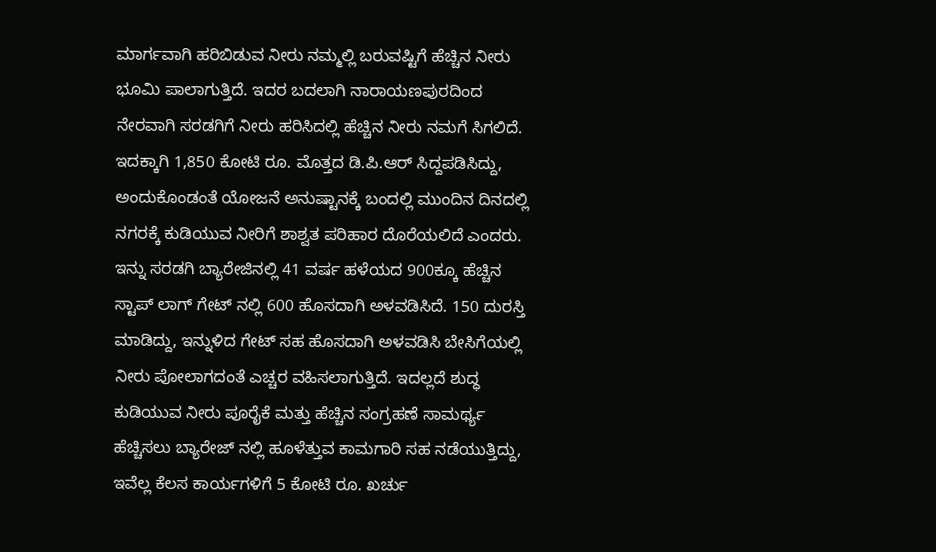ಮಾರ್ಗವಾಗಿ ಹರಿಬಿಡುವ ನೀರು ನಮ್ಮಲ್ಲಿ ಬರುವಷ್ಟಿಗೆ ಹೆಚ್ಚಿನ ನೀರು ಭೂಮಿ ಪಾಲಾಗುತ್ತಿದೆ. ಇದರ ಬದಲಾಗಿ ನಾರಾಯಣಪುರದಿಂದ ನೇರವಾಗಿ ಸರಡಗಿಗೆ ನೀರು ಹರಿಸಿದಲ್ಲಿ ಹೆಚ್ಚಿನ ನೀರು ನಮಗೆ ಸಿಗಲಿದೆ. ಇದಕ್ಕಾಗಿ 1,850 ಕೋಟಿ ರೂ. ಮೊತ್ತದ ಡಿ.ಪಿ.ಆರ್ ಸಿದ್ದಪಡಿಸಿದ್ದು, ಅಂದುಕೊಂಡಂತೆ ಯೋಜನೆ ಅನುಷ್ಟಾನಕ್ಕೆ ಬಂದಲ್ಲಿ ಮುಂದಿನ ದಿನದಲ್ಲಿ ನಗರಕ್ಕೆ ಕುಡಿಯುವ ನೀರಿಗೆ ಶಾಶ್ವತ ಪರಿಹಾರ ದೊರೆಯಲಿದೆ ಎಂದರು.
ಇನ್ನು ಸರಡಗಿ ಬ್ಯಾರೇಜಿನಲ್ಲಿ 41 ವರ್ಷ ಹಳೆಯದ 900ಕ್ಕೂ ಹೆಚ್ಚಿನ ಸ್ಟಾಪ್ ಲಾಗ್ ಗೇಟ್ ನಲ್ಲಿ 600 ಹೊಸದಾಗಿ ಅಳವಡಿಸಿದೆ. 150 ದುರಸ್ತಿ ಮಾಡಿದ್ದು, ಇನ್ನುಳಿದ ಗೇಟ್ ಸಹ ಹೊಸದಾಗಿ ಅಳವಡಿಸಿ ಬೇಸಿಗೆಯಲ್ಲಿ ನೀರು ಪೋಲಾಗದಂತೆ ಎಚ್ಚರ ವಹಿಸಲಾಗುತ್ತಿದೆ. ಇದಲ್ಲದೆ ಶುದ್ಧ ಕುಡಿಯುವ ನೀರು ಪೂರೈಕೆ ಮತ್ತು ಹೆಚ್ಚಿನ ಸಂಗ್ರಹಣೆ ಸಾಮರ್ಥ್ಯ ಹೆಚ್ಚಿಸಲು ಬ್ಯಾರೇಜ್ ನಲ್ಲಿ ಹೂಳೆತ್ತುವ ಕಾಮಗಾರಿ ಸಹ ನಡೆಯುತ್ತಿದ್ದು, ಇವೆಲ್ಲ ಕೆಲಸ ಕಾರ್ಯಗಳಿಗೆ 5 ಕೋಟಿ ರೂ. ಖರ್ಚು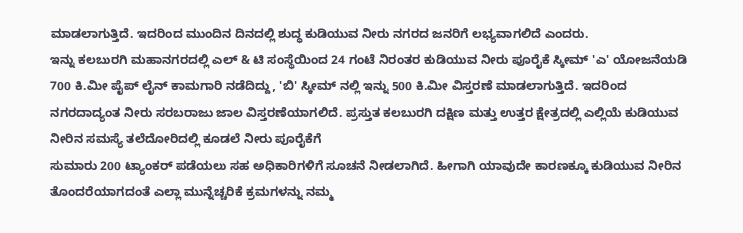ಮಾಡಲಾಗುತ್ತಿದೆ. ಇದರಿಂದ ಮುಂದಿನ ದಿನದಲ್ಲಿ ಶುದ್ಧ ಕುಡಿಯುವ ನೀರು ನಗರದ ಜನರಿಗೆ ಲಭ್ಯವಾಗಲಿದೆ ಎಂದರು.
ಇನ್ನು ಕಲಬುರಗಿ ಮಹಾನಗರದಲ್ಲಿ ಎಲ್ & ಟಿ ಸಂಸ್ಥೆಯಿಂದ 24 ಗಂಟೆ ನಿರಂತರ ಕುಡಿಯುವ ನೀರು ಪೂರೈಕೆ ಸ್ಕೀಮ್ 'ಎ' ಯೋಜನೆಯಡಿ 700 ಕಿ.ಮೀ ಪೈಪ್ ಲೈನ್ ಕಾಮಗಾರಿ ನಡೆದಿದ್ದು, 'ಬಿ' ಸ್ಕೀಮ್ ನಲ್ಲಿ ಇನ್ನು 500 ಕಿ.ಮೀ ವಿಸ್ತರಣೆ ಮಾಡಲಾಗುತ್ತಿದೆ. ಇದರಿಂದ ನಗರದಾದ್ಯಂತ ನೀರು ಸರಬರಾಜು ಜಾಲ ವಿಸ್ತರಣೆಯಾಗಲಿದೆ. ಪ್ರಸ್ತುತ ಕಲಬುರಗಿ ದಕ್ಷಿಣ ಮತ್ತು ಉತ್ತರ ಕ್ಷೇತ್ರದಲ್ಲಿ ಎಲ್ಲಿಯೆ ಕುಡಿಯುವ ನೀರಿನ ಸಮಸ್ಯೆ ತಲೆದೋರಿದಲ್ಲಿ ಕೂಡಲೆ ನೀರು ಪೂರೈಕೆಗೆ
ಸುಮಾರು 200 ಟ್ಯಾಂಕರ್ ಪಡೆಯಲು ಸಹ ಅಧಿಕಾರಿಗಳಿಗೆ ಸೂಚನೆ ನೀಡಲಾಗಿದೆ. ಹೀಗಾಗಿ ಯಾವುದೇ ಕಾರಣಕ್ಕೂ ಕುಡಿಯುವ ನೀರಿನ ತೊಂದರೆಯಾಗದಂತೆ ಎಲ್ಲಾ ಮುನ್ನೆಚ್ಚರಿಕೆ ಕ್ರಮಗಳನ್ನು ನಮ್ಮ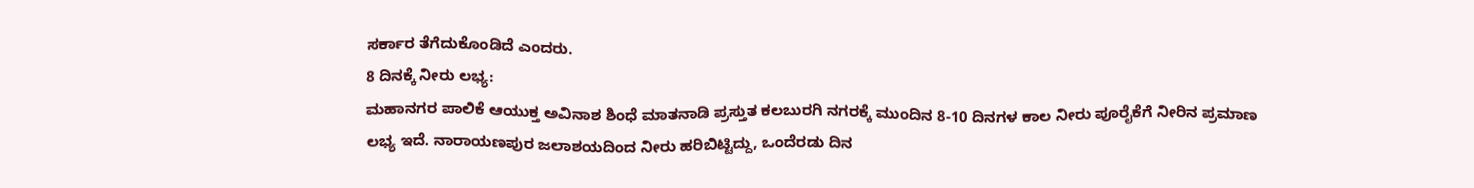ಸರ್ಕಾರ ತೆಗೆದುಕೊಂಡಿದೆ ಎಂದರು.
8 ದಿನಕ್ಕೆ ನೀರು ಲಭ್ಯ:
ಮಹಾನಗರ ಪಾಲಿಕೆ ಆಯುಕ್ತ ಅವಿನಾಶ ಶಿಂಧೆ ಮಾತನಾಡಿ ಪ್ರಸ್ತುತ ಕಲಬುರಗಿ ನಗರಕ್ಕೆ ಮುಂದಿನ 8-10 ದಿನಗಳ ಕಾಲ ನೀರು ಪೂರೈಕೆಗೆ ನೀರಿನ ಪ್ರಮಾಣ ಲಭ್ಯ ಇದೆ. ನಾರಾಯಣಪುರ ಜಲಾಶಯದಿಂದ ನೀರು ಹರಿಬಿಟ್ಟಿದ್ದು, ಒಂದೆರಡು ದಿನ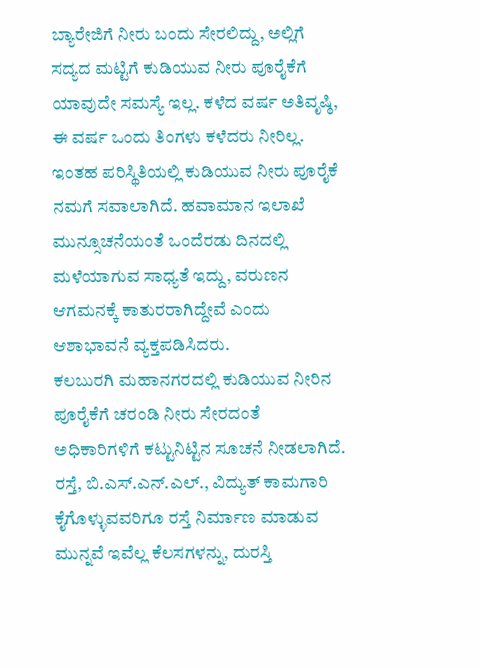ಬ್ಯಾರೇಜಿಗೆ ನೀರು ಬಂದು ಸೇರಲಿದ್ದು, ಅಲ್ಲಿಗೆ ಸದ್ಯದ ಮಟ್ಟಿಗೆ ಕುಡಿಯುವ ನೀರು ಪೂರೈಕೆಗೆ ಯಾವುದೇ ಸಮಸ್ಯೆ ಇಲ್ಲ. ಕಳೆದ ವರ್ಷ ಅತಿವೃಷ್ಠಿ, ಈ ವರ್ಷ ಒಂದು ತಿಂಗಳು ಕಳೆದರು ನೀರಿಲ್ಲ. ಇಂತಹ ಪರಿಸ್ಥಿತಿಯಲ್ಲಿ ಕುಡಿಯುವ ನೀರು ಪೂರೈಕೆ ನಮಗೆ ಸವಾಲಾಗಿದೆ. ಹವಾಮಾನ ಇಲಾಖೆ ಮುನ್ಸೂಚನೆಯಂತೆ ಒಂದೆರಡು ದಿನದಲ್ಲಿ ಮಳೆಯಾಗುವ ಸಾಧ್ಯತೆ ಇದ್ದು, ವರುಣನ ಆಗಮನಕ್ಕೆ ಕಾತುರರಾಗಿದ್ದೇವೆ ಎಂದು ಆಶಾಭಾವನೆ ವ್ಯಕ್ತಪಡಿಸಿದರು.
ಕಲಬುರಗಿ ಮಹಾನಗರದಲ್ಲಿ ಕುಡಿಯುವ ನೀರಿನ ಪೂರೈಕೆಗೆ ಚರಂಡಿ ನೀರು ಸೇರದಂತೆ ಅಧಿಕಾರಿಗಳಿಗೆ ಕಟ್ಟುನಿಟ್ಟಿನ ಸೂಚನೆ ನೀಡಲಾಗಿದೆ. ರಸ್ತೆ, ಬಿ.ಎಸ್.ಎನ್.ಎಲ್., ವಿದ್ಯುತ್ ಕಾಮಗಾರಿ ಕೈಗೊಳ್ಳುವವರಿಗೂ ರಸ್ತೆ ನಿರ್ಮಾಣ ಮಾಡುವ ಮುನ್ನವೆ ಇವೆಲ್ಲ ಕೆಲಸಗಳನ್ನು, ದುರಸ್ತಿ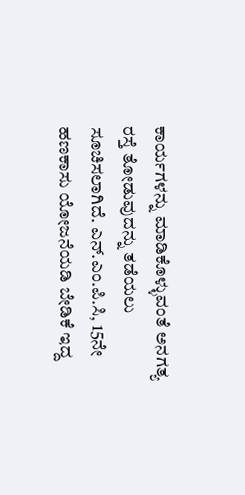ಕಾರ್ಯಗಳನ್ನು ಮಾಡಿಕೊಳ್ಳುವಂತೆ ಅನಗತ್ಯ ರಸ್ತೆ ತೋಡುವುದನ್ನು ತಡೆಯಲು ಸೂಚಿಸಲಾಗಿದೆ. ಎನ್.ಎಂ.ಪಿ.ಸಿ, 15ನೇ ಹಣಕಾಸು ಯೋಜನೆಯಡಿ ಬೇಡಿಕೆ ಇದ್ದ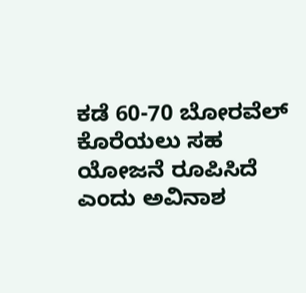ಕಡೆ 60-70 ಬೋರವೆಲ್ ಕೊರೆಯಲು ಸಹ ಯೋಜನೆ ರೂಪಿಸಿದೆ ಎಂದು ಅವಿನಾಶ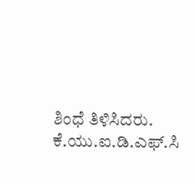ಶಿಂಧೆ ತಿಳಿಸಿದರು.
ಕೆ.ಯು.ಐ.ಡಿ.ಎಫ್.ಸಿ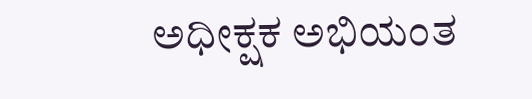ಅಧೀಕ್ಷಕ ಅಭಿಯಂತ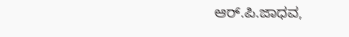ಆರ್.ಪಿ.ಜಾಧವ,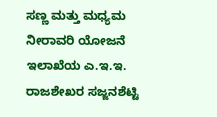ಸಣ್ಣ ಮತ್ತು ಮಧ್ಯಮ ನೀರಾವರಿ ಯೋಜನೆ ಇಲಾಖೆಯ ಎ.ಇ.ಇ. ರಾಜಶೇಖರ ಸಜ್ಜನಶೆಟ್ಟಿ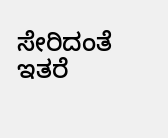ಸೇರಿದಂತೆ ಇತರೆ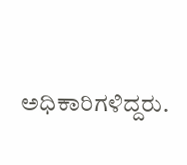ಅಧಿಕಾರಿಗಳಿದ್ದರು.